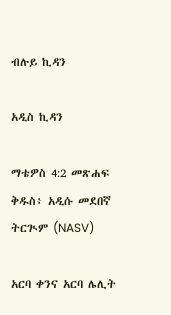ብሉይ ኪዳን

አዲስ ኪዳን

ማቴዎስ 4:2 መጽሐፍ ቅዱስ፥ አዲሱ መደበኛ ትርጒም (NASV)

አርባ ቀንና አርባ ሌሊት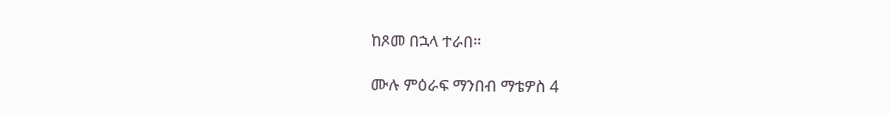ከጾመ በኋላ ተራበ።

ሙሉ ምዕራፍ ማንበብ ማቴዎስ 4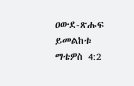ዐውደ-ጽሑፍ ይመልከቱ ማቴዎስ 4:2